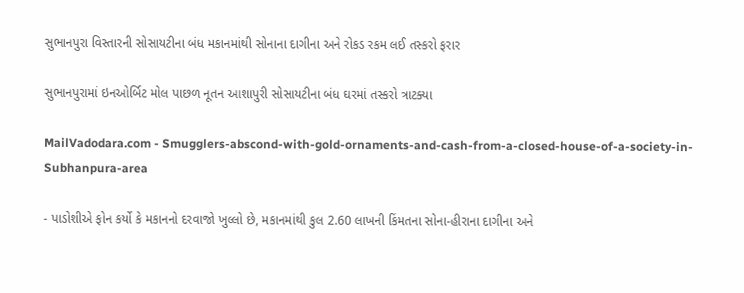સુભાનપુરા વિસ્તારની સોસાયટીના બંધ મકાનમાંથી સોનાના દાગીના અને રોકડ રકમ લઈ તસ્કરો ફરાર

સુભાનપુરામાં ઇનઓર્બિટ મોલ પાછળ નૂતન આશાપુરી સોસાયટીના બંધ ઘરમાં તસ્કરો ત્રાટક્યા

MailVadodara.com - Smugglers-abscond-with-gold-ornaments-and-cash-from-a-closed-house-of-a-society-in-Subhanpura-area

- પાડોશીએ ફોન કર્યો કે મકાનનો દરવાજો ખુલ્લો છે, મકાનમાંથી કુલ 2.60 લાખની કિંમતના સોના-હીરાના દાગીના અને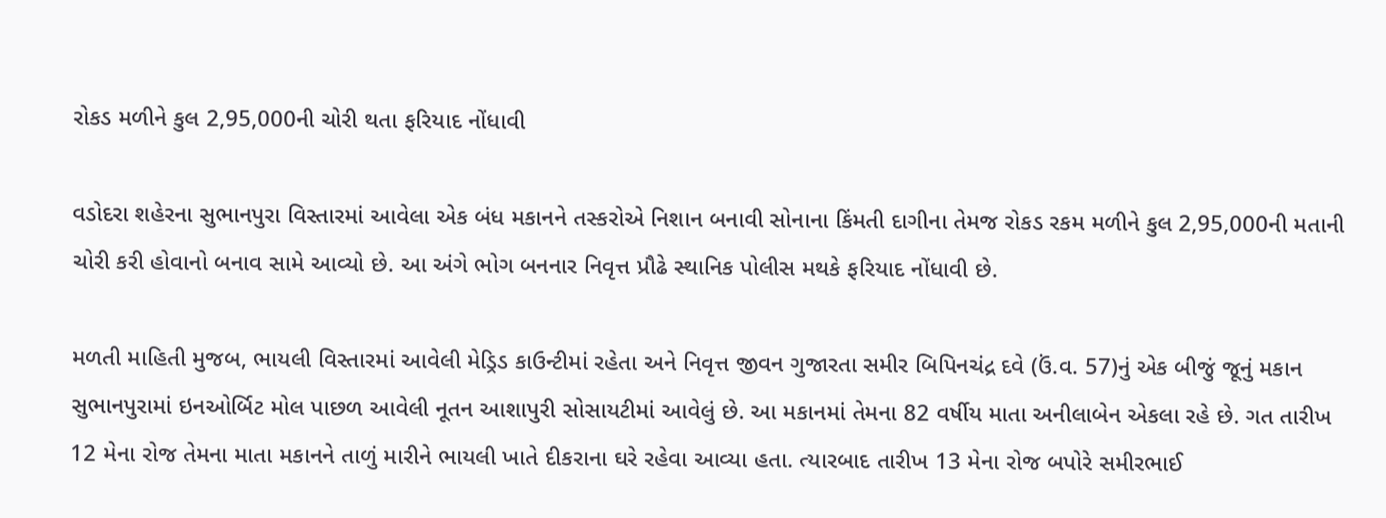રોકડ મળીને કુલ 2,95,000ની ચોરી થતા ફરિયાદ નોંધાવી

વડોદરા શહેરના સુભાનપુરા વિસ્તારમાં આવેલા એક બંધ મકાનને તસ્કરોએ નિશાન બનાવી સોનાના કિંમતી દાગીના તેમજ રોકડ રકમ મળીને કુલ 2,95,000ની મતાની ચોરી કરી હોવાનો બનાવ સામે આવ્યો છે. આ અંગે ભોગ બનનાર નિવૃત્ત પ્રૌઢે સ્થાનિક પોલીસ મથકે ફરિયાદ નોંધાવી છે.

મળતી માહિતી મુજબ, ભાયલી વિસ્તારમાં આવેલી મેડ્રિડ કાઉન્ટીમાં રહેતા અને નિવૃત્ત જીવન ગુજારતા સમીર બિપિનચંદ્ર દવે (ઉં.વ. 57)નું એક બીજું જૂનું મકાન સુભાનપુરામાં ઇનઓર્બિટ મોલ પાછળ આવેલી નૂતન આશાપુરી સોસાયટીમાં આવેલું છે. આ મકાનમાં તેમના 82 વર્ષીય માતા અનીલાબેન એકલા રહે છે. ગત તારીખ 12 મેના રોજ તેમના માતા મકાનને તાળું મારીને ભાયલી ખાતે દીકરાના ઘરે રહેવા આવ્યા હતા. ત્યારબાદ તારીખ 13 મેના રોજ બપોરે સમીરભાઈ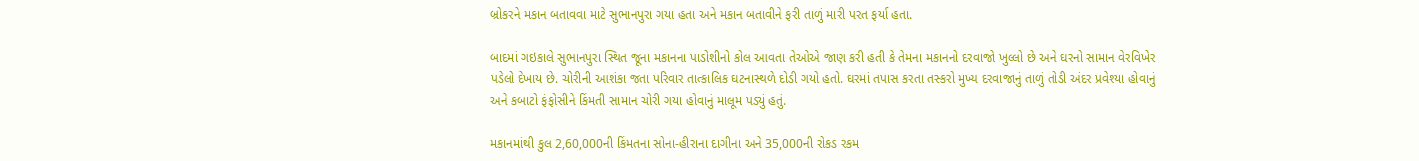બ્રોકરને મકાન બતાવવા માટે સુભાનપુરા ગયા હતા અને મકાન બતાવીને ફરી તાળું મારી પરત ફર્યા હતા.

બાદમાં ગઇકાલે સુભાનપુરા સ્થિત જૂના મકાનના પાડોશીનો કોલ આવતા તેઓએ જાણ કરી હતી કે તેમના મકાનનો દરવાજો ખુલ્લો છે અને ઘરનો સામાન વેરવિખેર પડેલો દેખાય છે. ચોરીની આશંકા જતા પરિવાર તાત્કાલિક ઘટનાસ્થળે દોડી ગયો હતો. ઘરમાં તપાસ કરતા તસ્કરો મુખ્ય દરવાજાનું તાળું તોડી અંદર પ્રવેશ્યા હોવાનું અને કબાટો ફંફોસીને કિંમતી સામાન ચોરી ગયા હોવાનું માલૂમ પડ્યું હતું.

મકાનમાંથી કુલ 2,60,000ની કિંમતના સોના-હીરાના દાગીના અને 35,000ની રોકડ રકમ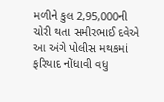મળીને કુલ 2,95,000ની ચોરી થતા સમીરભાઈ દવેએ આ અંગે પોલીસ મથકમાં ફરિયાદ નોંધાવી વધુ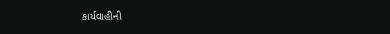કાર્યવાહીની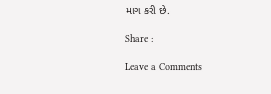માગ કરી છે.

Share :

Leave a Comments